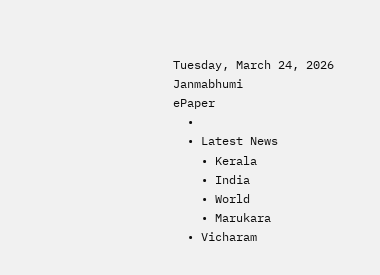Tuesday, March 24, 2026
Janmabhumi
ePaper
  •
  • Latest News
    • Kerala
    • India
    • World
    • Marukara
  • Vicharam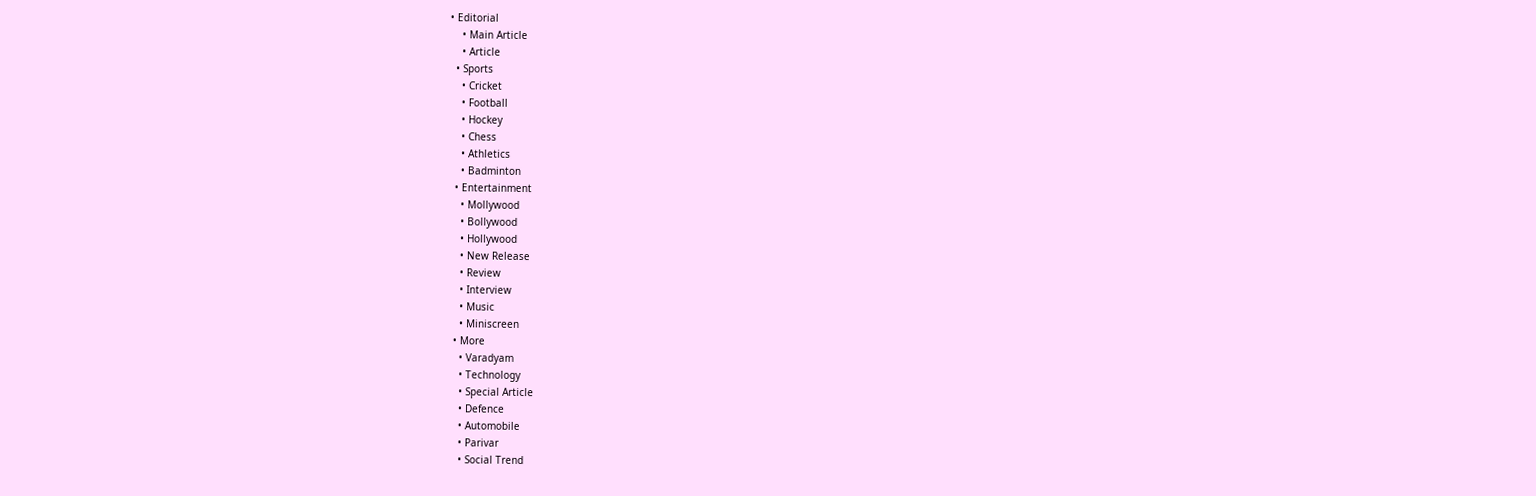• Editorial
    • Main Article
    • Article
  • Sports
    • Cricket
    • Football
    • Hockey
    • Chess
    • Athletics
    • Badminton
  • Entertainment
    • Mollywood
    • Bollywood
    • Hollywood
    • New Release
    • Review
    • Interview
    • Music
    • Miniscreen
  • More
    • Varadyam
    • Technology
    • Special Article
    • Defence
    • Automobile
    • Parivar
    • Social Trend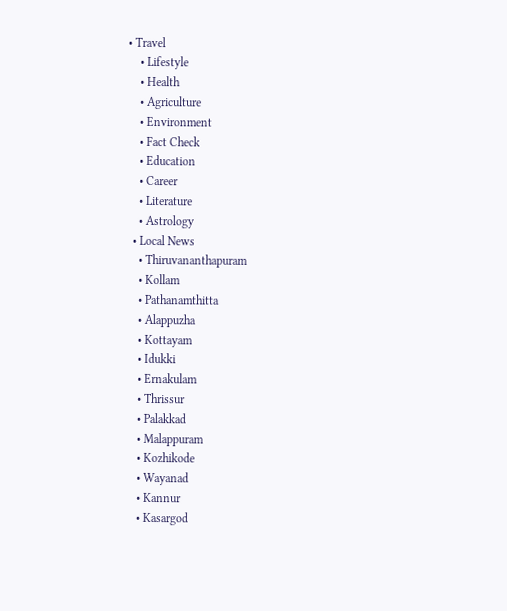• Travel
    • Lifestyle
    • Health
    • Agriculture
    • Environment
    • Fact Check
    • Education
    • Career
    • Literature
    • Astrology
  • Local News
    • Thiruvananthapuram
    • Kollam
    • Pathanamthitta
    • Alappuzha
    • Kottayam
    • Idukki
    • Ernakulam
    • Thrissur
    • Palakkad
    • Malappuram
    • Kozhikode
    • Wayanad
    • Kannur
    • Kasargod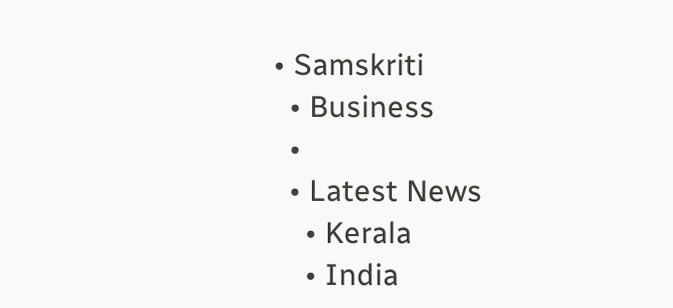• Samskriti
  • Business
  •
  • Latest News
    • Kerala
    • India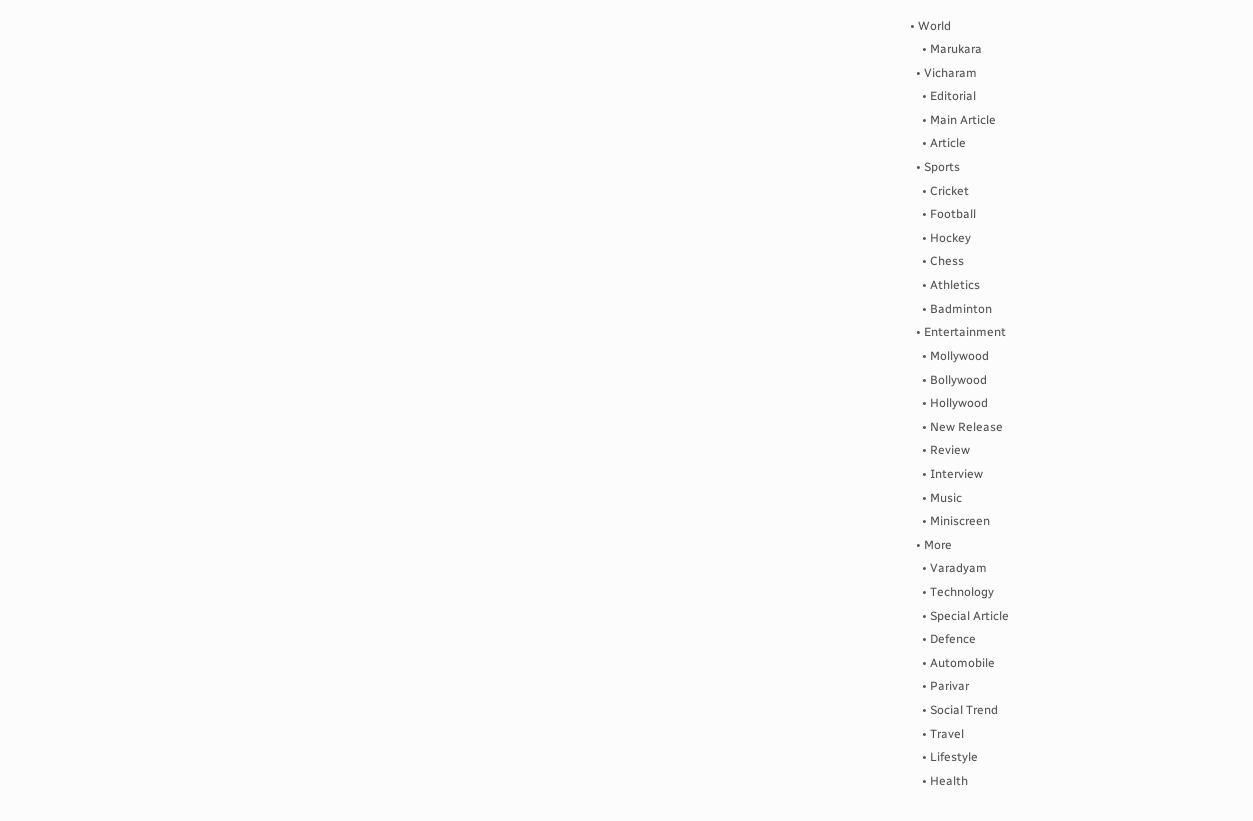• World
    • Marukara
  • Vicharam
    • Editorial
    • Main Article
    • Article
  • Sports
    • Cricket
    • Football
    • Hockey
    • Chess
    • Athletics
    • Badminton
  • Entertainment
    • Mollywood
    • Bollywood
    • Hollywood
    • New Release
    • Review
    • Interview
    • Music
    • Miniscreen
  • More
    • Varadyam
    • Technology
    • Special Article
    • Defence
    • Automobile
    • Parivar
    • Social Trend
    • Travel
    • Lifestyle
    • Health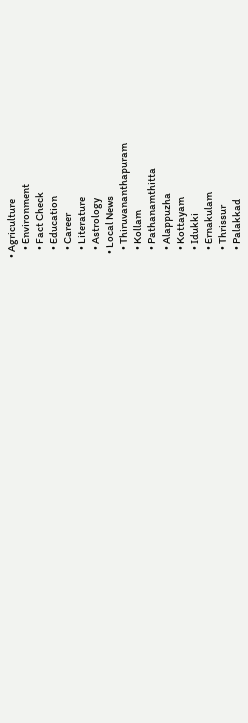• Agriculture
    • Environment
    • Fact Check
    • Education
    • Career
    • Literature
    • Astrology
  • Local News
    • Thiruvananthapuram
    • Kollam
    • Pathanamthitta
    • Alappuzha
    • Kottayam
    • Idukki
    • Ernakulam
    • Thrissur
    • Palakkad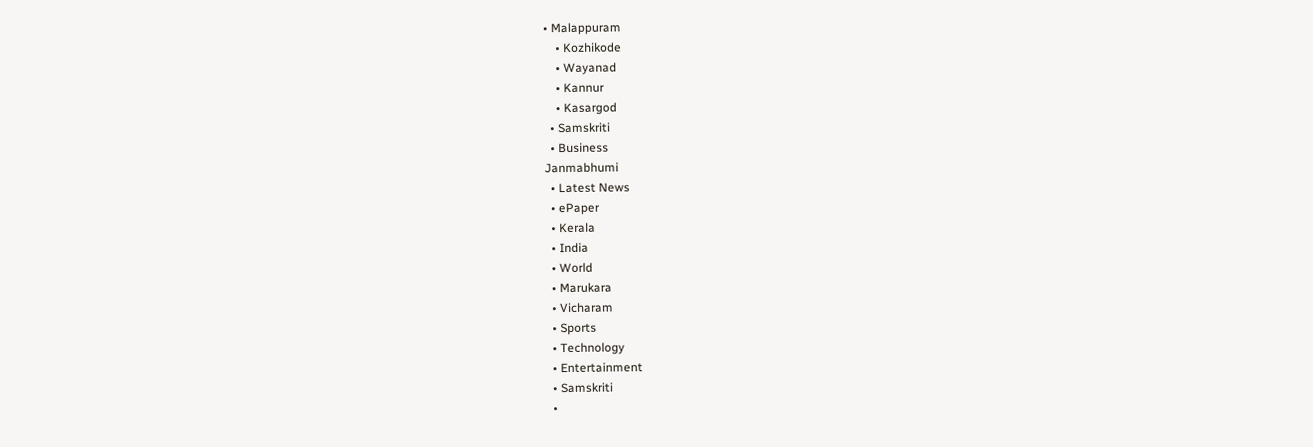• Malappuram
    • Kozhikode
    • Wayanad
    • Kannur
    • Kasargod
  • Samskriti
  • Business
Janmabhumi
  • Latest News
  • ePaper
  • Kerala
  • India
  • World
  • Marukara
  • Vicharam
  • Sports
  • Technology
  • Entertainment
  • Samskriti
  •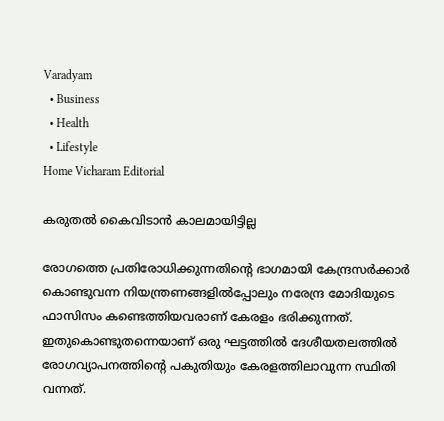Varadyam
  • Business
  • Health
  • Lifestyle
Home Vicharam Editorial

കരുതല്‍ കൈവിടാന്‍ കാലമായിട്ടില്ല

രോഗത്തെ പ്രതിരോധിക്കുന്നതിന്റെ ഭാഗമായി കേന്ദ്രസര്‍ക്കാര്‍ കൊണ്ടുവന്ന നിയന്ത്രണങ്ങളില്‍പ്പോലും നരേന്ദ്ര മോദിയുടെ ഫാസിസം കണ്ടെത്തിയവരാണ് കേരളം ഭരിക്കുന്നത്. ഇതുകൊണ്ടുതന്നെയാണ് ഒരു ഘട്ടത്തില്‍ ദേശീയതലത്തില്‍ രോഗവ്യാപനത്തിന്റെ പകുതിയും കേരളത്തിലാവുന്ന സ്ഥിതി വന്നത്.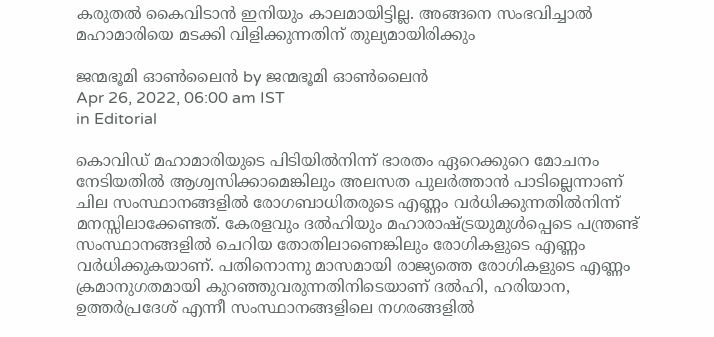കരുതല്‍ കൈവിടാന്‍ ഇനിയും കാലമായിട്ടില്ല. അങ്ങനെ സംഭവിച്ചാല്‍ മഹാമാരിയെ മടക്കി വിളിക്കുന്നതിന് തുല്യമായിരിക്കും

ജന്മഭൂമി ഓണ്‍ലൈന്‍ by ജന്മഭൂമി ഓണ്‍ലൈന്‍
Apr 26, 2022, 06:00 am IST
in Editorial

കൊവിഡ് മഹാമാരിയുടെ പിടിയില്‍നിന്ന് ഭാരതം ഏറെക്കുറെ മോചനം നേടിയതില്‍ ആശ്വസിക്കാമെങ്കിലും അലസത പുലര്‍ത്താന്‍ പാടില്ലെന്നാണ് ചില സംസ്ഥാനങ്ങളില്‍ രോഗബാധിതരുടെ എണ്ണം വര്‍ധിക്കുന്നതില്‍നിന്ന് മനസ്സിലാക്കേണ്ടത്. കേരളവും ദല്‍ഹിയും മഹാരാഷ്‌ട്രയുമുള്‍പ്പെടെ പന്ത്രണ്ട് സംസ്ഥാനങ്ങളില്‍ ചെറിയ തോതിലാണെങ്കിലും രോഗികളുടെ എണ്ണം വര്‍ധിക്കുകയാണ്. പതിനൊന്നു മാസമായി രാജ്യത്തെ രോഗികളുടെ എണ്ണം ക്രമാനുഗതമായി കുറഞ്ഞുവരുന്നതിനിടെയാണ് ദല്‍ഹി, ഹരിയാന, ഉത്തര്‍പ്രദേശ് എന്നീ സംസ്ഥാനങ്ങളിലെ നഗരങ്ങളില്‍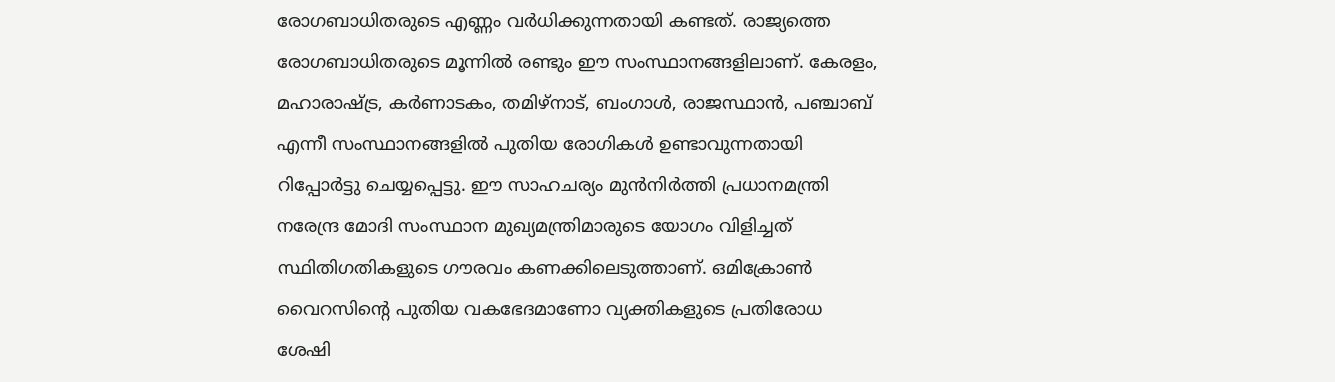രോഗബാധിതരുടെ എണ്ണം വര്‍ധിക്കുന്നതായി കണ്ടത്. രാജ്യത്തെ രോഗബാധിതരുടെ മൂന്നില്‍ രണ്ടും ഈ സംസ്ഥാനങ്ങളിലാണ്. കേരളം, മഹാരാഷ്‌ട്ര, കര്‍ണാടകം, തമിഴ്‌നാട്, ബംഗാള്‍, രാജസ്ഥാന്‍, പഞ്ചാബ് എന്നീ സംസ്ഥാനങ്ങളില്‍ പുതിയ രോഗികള്‍ ഉണ്ടാവുന്നതായി റിപ്പോര്‍ട്ടു ചെയ്യപ്പെട്ടു. ഈ സാഹചര്യം മുന്‍നിര്‍ത്തി പ്രധാനമന്ത്രി നരേന്ദ്ര മോദി സംസ്ഥാന മുഖ്യമന്ത്രിമാരുടെ യോഗം വിളിച്ചത് സ്ഥിതിഗതികളുടെ ഗൗരവം കണക്കിലെടുത്താണ്. ഒമിക്രോണ്‍ വൈറസിന്റെ പുതിയ വകഭേദമാണോ വ്യക്തികളുടെ പ്രതിരോധ ശേഷി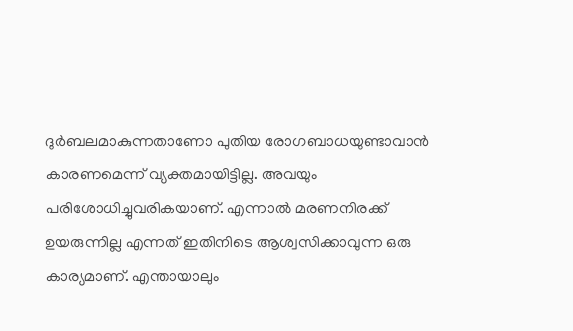ദുര്‍ബലമാകുന്നതാണോ പുതിയ രോഗബാധയുണ്ടാവാന്‍ കാരണമെന്ന് വ്യക്തമായിട്ടില്ല. അവയും പരിശോധിച്ചുവരികയാണ്. എന്നാല്‍ മരണനിരക്ക് ഉയരുന്നില്ല എന്നത് ഇതിനിടെ ആശ്വസിക്കാവുന്ന ഒരു കാര്യമാണ്. എന്തായാലും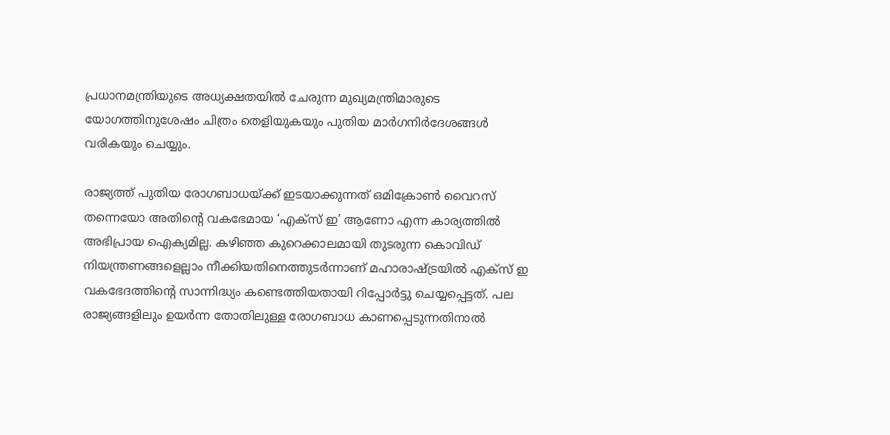പ്രധാനമന്ത്രിയുടെ അധ്യക്ഷതയില്‍ ചേരുന്ന മുഖ്യമന്ത്രിമാരുടെ യോഗത്തിനുശേഷം ചിത്രം തെളിയുകയും പുതിയ മാര്‍ഗനിര്‍ദേശങ്ങള്‍ വരികയും ചെയ്യും.

രാജ്യത്ത് പുതിയ രോഗബാധയ്‌ക്ക് ഇടയാക്കുന്നത് ഒമിക്രോണ്‍ വൈറസ് തന്നെയോ അതിന്റെ വകഭേമായ ‘എക്‌സ് ഇ’ ആണോ എന്ന കാര്യത്തില്‍ അഭിപ്രായ ഐക്യമില്ല. കഴിഞ്ഞ കുറെക്കാലമായി തുടരുന്ന കൊവിഡ് നിയന്ത്രണങ്ങളെല്ലാം നീക്കിയതിനെത്തുടര്‍ന്നാണ് മഹാരാഷ്‌ട്രയില്‍ എക്‌സ് ഇ വകഭേദത്തിന്റെ സാന്നിദ്ധ്യം കണ്ടെത്തിയതായി റിപ്പോര്‍ട്ടു ചെയ്യപ്പെട്ടത്. പല രാജ്യങ്ങളിലും ഉയര്‍ന്ന തോതിലുള്ള രോഗബാധ കാണപ്പെടുന്നതിനാല്‍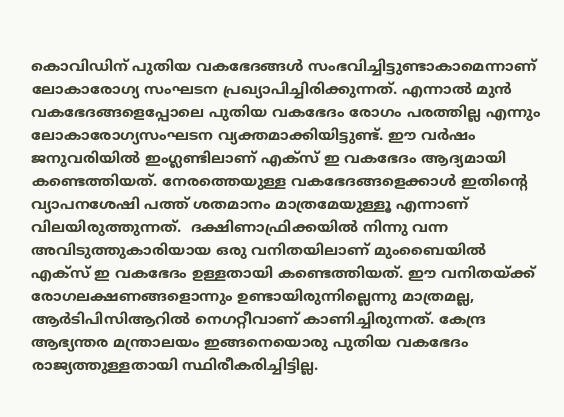കൊവിഡിന് പുതിയ വകഭേദങ്ങള്‍ സംഭവിച്ചിട്ടുണ്ടാകാമെന്നാണ് ലോകാരോഗ്യ സംഘടന പ്രഖ്യാപിച്ചിരിക്കുന്നത്. എന്നാല്‍ മുന്‍ വകഭേദങ്ങളെപ്പോലെ പുതിയ വകഭേദം രോഗം പരത്തില്ല എന്നും ലോകാരോഗ്യസംഘടന വ്യക്തമാക്കിയിട്ടുണ്ട്. ഈ വര്‍ഷം ജനുവരിയില്‍ ഇംഗ്ലണ്ടിലാണ് എക്‌സ് ഇ വകഭേദം ആദ്യമായി കണ്ടെത്തിയത്. നേരത്തെയുള്ള വകഭേദങ്ങളെക്കാള്‍ ഇതിന്റെ വ്യാപനശേഷി പത്ത് ശതമാനം മാത്രമേയുള്ളൂ എന്നാണ് വിലയിരുത്തുന്നത്.  ദക്ഷിണാഫ്രിക്കയില്‍ നിന്നു വന്ന അവിടുത്തുകാരിയായ ഒരു വനിതയിലാണ് മുംബൈയില്‍ എക്‌സ് ഇ വകഭേദം ഉള്ളതായി കണ്ടെത്തിയത്. ഈ വനിതയ്‌ക്ക് രോഗലക്ഷണങ്ങളൊന്നും ഉണ്ടായിരുന്നില്ലെന്നു മാത്രമല്ല, ആര്‍ടിപിസിആറില്‍ നെഗറ്റീവാണ് കാണിച്ചിരുന്നത്. കേന്ദ്ര ആഭ്യന്തര മന്ത്രാലയം ഇങ്ങനെയൊരു പുതിയ വകഭേദം രാജ്യത്തുള്ളതായി സ്ഥിരീകരിച്ചിട്ടില്ല.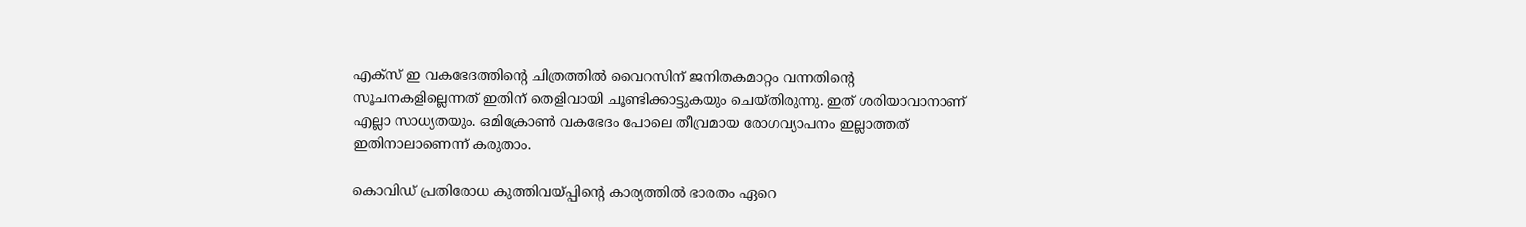എക്‌സ് ഇ വകഭേദത്തിന്റെ ചിത്രത്തില്‍ വൈറസിന് ജനിതകമാറ്റം വന്നതിന്റെ സൂചനകളില്ലെന്നത് ഇതിന് തെളിവായി ചൂണ്ടിക്കാട്ടുകയും ചെയ്തിരുന്നു. ഇത് ശരിയാവാനാണ് എല്ലാ സാധ്യതയും. ഒമിക്രോണ്‍ വകഭേദം പോലെ തീവ്രമായ രോഗവ്യാപനം ഇല്ലാത്തത് ഇതിനാലാണെന്ന് കരുതാം.

കൊവിഡ് പ്രതിരോധ കുത്തിവയ്‌പ്പിന്റെ കാര്യത്തില്‍ ഭാരതം ഏറെ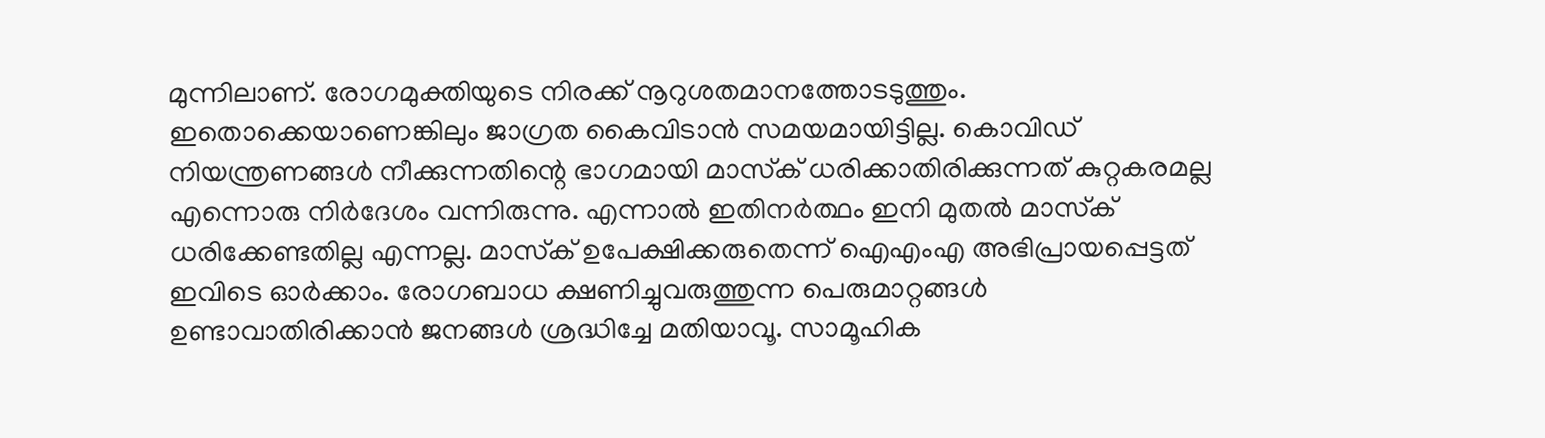മുന്നിലാണ്. രോഗമുക്തിയുടെ നിരക്ക് നൂറുശതമാനത്തോടടുത്തും. ഇതൊക്കെയാണെങ്കിലും ജാഗ്രത കൈവിടാന്‍ സമയമായിട്ടില്ല. കൊവിഡ് നിയന്ത്രണങ്ങള്‍ നീക്കുന്നതിന്റെ ഭാഗമായി മാസ്‌ക് ധരിക്കാതിരിക്കുന്നത് കുറ്റകരമല്ല എന്നൊരു നിര്‍ദേശം വന്നിരുന്നു. എന്നാല്‍ ഇതിനര്‍ത്ഥം ഇനി മുതല്‍ മാസ്‌ക് ധരിക്കേണ്ടതില്ല എന്നല്ല. മാസ്‌ക് ഉപേക്ഷിക്കരുതെന്ന് ഐഎംഎ അഭിപ്രായപ്പെട്ടത് ഇവിടെ ഓര്‍ക്കാം. രോഗബാധ ക്ഷണിച്ചുവരുത്തുന്ന പെരുമാറ്റങ്ങള്‍ ഉണ്ടാവാതിരിക്കാന്‍ ജനങ്ങള്‍ ശ്രദ്ധിച്ചേ മതിയാവൂ. സാമൂഹിക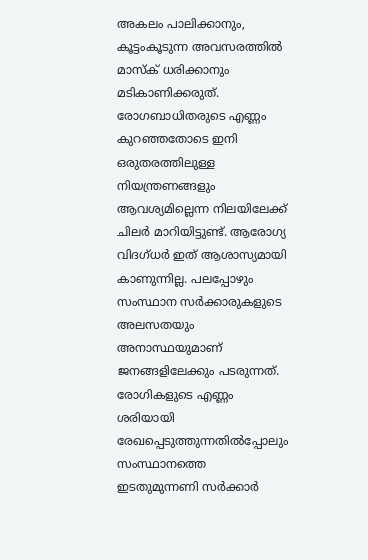അകലം പാലിക്കാനും, കൂട്ടംകൂടുന്ന അവസരത്തില്‍ മാസ്‌ക് ധരിക്കാനും മടികാണിക്കരുത്. രോഗബാധിതരുടെ എണ്ണം കുറഞ്ഞതോടെ ഇനി ഒരുതരത്തിലുള്ള നിയന്ത്രണങ്ങളും ആവശ്യമില്ലെന്ന നിലയിലേക്ക് ചിലര്‍ മാറിയിട്ടുണ്ട്. ആരോഗ്യ വിദഗ്ധര്‍ ഇത് ആശാസ്യമായി കാണുന്നില്ല. പലപ്പോഴും സംസ്ഥാന സര്‍ക്കാരുകളുടെ അലസതയും അനാസ്ഥയുമാണ് ജനങ്ങളിലേക്കും പടരുന്നത്. രോഗികളുടെ എണ്ണം ശരിയായി രേഖപ്പെടുത്തുന്നതില്‍പ്പോലും സംസ്ഥാനത്തെ ഇടതുമുന്നണി സര്‍ക്കാര്‍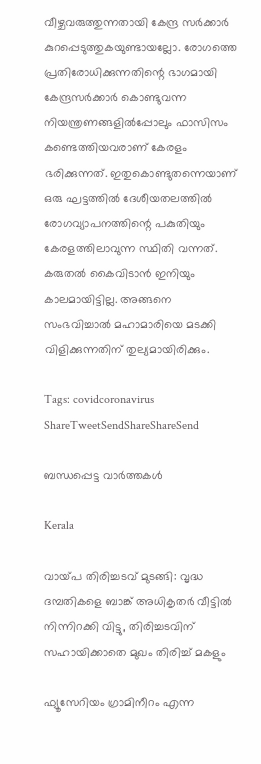വീഴ്ചവരുത്തുന്നതായി കേന്ദ്ര സര്‍ക്കാര്‍ കുറപ്പെടുത്തുകയുണ്ടായല്ലോ. രോഗത്തെ പ്രതിരോധിക്കുന്നതിന്റെ ഭാഗമായി കേന്ദ്രസര്‍ക്കാര്‍ കൊണ്ടുവന്ന നിയന്ത്രണങ്ങളില്‍പ്പോലും ഫാസിസം കണ്ടെത്തിയവരാണ് കേരളം ഭരിക്കുന്നത്. ഇതുകൊണ്ടുതന്നെയാണ് ഒരു ഘട്ടത്തില്‍ ദേശീയതലത്തില്‍ രോഗവ്യാപനത്തിന്റെ പകുതിയും കേരളത്തിലാവുന്ന സ്ഥിതി വന്നത്. കരുതല്‍ കൈവിടാന്‍ ഇനിയും കാലമായിട്ടില്ല. അങ്ങനെ സംഭവിച്ചാല്‍ മഹാമാരിയെ മടക്കി വിളിക്കുന്നതിന് തുല്യമായിരിക്കും.

Tags: covidcoronavirus
ShareTweetSendShareShareSend

ബന്ധപ്പെട്ട വാര്‍ത്തകള്‍

Kerala

വായ്‌പ തിരിച്ചടവ് മുടങ്ങി: വൃദ്ധ ദമ്പതികളെ ബാങ്ക് അധികൃതര്‍ വീട്ടില്‍ നിന്നിറക്കി വിട്ടു, തിരിച്ചടവിന് സഹായിക്കാതെ മുഖം തിരിച്ച് മകളും

ഫ്യൂസേറിയം ഗ്രാമിനീറം എന്ന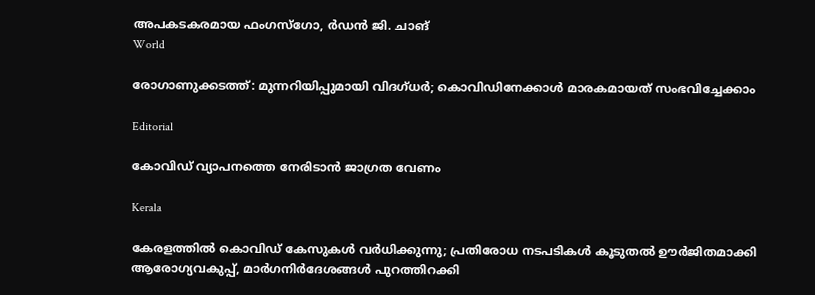അപകടകരമായ ഫംഗസ്ഗോ, ര്‍ഡന്‍ ജി. ചാങ്‌
World

രോഗാണുക്കടത്ത്: മുന്നറിയിപ്പുമായി വിദഗ്ധര്‍; കൊവിഡിനേക്കാള്‍ മാരകമായത് സംഭവിച്ചേക്കാം

Editorial

കോവിഡ് വ്യാപനത്തെ നേരിടാന്‍ ജാഗ്രത വേണം

Kerala

കേരളത്തിൽ കൊവിഡ് കേസുകൾ വർധിക്കുന്നു; പ്രതിരോധ നടപടികൾ കൂടുതൽ ഊർജിതമാക്കി ആരോഗ്യവകുപ്പ്, മാര്‍ഗനിര്‍ദേശങ്ങൾ പുറത്തിറക്കി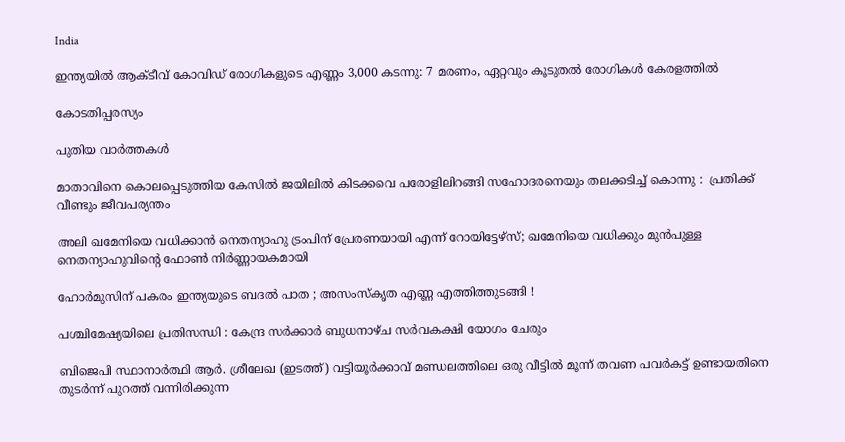India

ഇന്ത്യയിൽ ആക്ടീവ് കോവിഡ് രോഗികളുടെ എണ്ണം 3,000 കടന്നു: 7 മരണം, ഏറ്റവും കൂടുതൽ രോഗികൾ കേരളത്തിൽ

കോടതിപ്പരസ്യം

പുതിയ വാര്‍ത്തകള്‍

മാതാവിനെ കൊലപ്പെടുത്തിയ കേസില്‍ ജയിലിൽ കിടക്കവെ പരോളിലിറങ്ങി സഹോദരനെയും തലക്കടിച്ച് കൊന്നു :  പ്രതിക്ക് വീണ്ടും ജീവപര്യന്തം

അലി ഖമേനിയെ വധിക്കാന്‍ നെതന്യാഹു ട്രംപിന് പ്രേരണയായി എന്ന് റോയിട്ടേഴ്സ്; ഖമേനിയെ വധിക്കും മുന്‍പുള്ള നെതന്യാഹുവിന്റെ ഫോണ്‍ നിര്‍ണ്ണായകമായി

ഹോർമുസിന് പകരം ഇന്ത്യയുടെ ബദൽ പാത ; അസംസ്കൃത എണ്ണ എത്തിത്തുടങ്ങി !

പശ്ചിമേഷ്യയിലെ പ്രതിസന്ധി : കേന്ദ്ര സർക്കാർ ബുധനാഴ്ച സർവകക്ഷി യോഗം ചേരും

ബിജെപി സ്ഥാനാര്‍ത്ഥി ആര്‍. ശ്രീലേഖ (ഇടത്ത്) വട്ടിയൂര്‍ക്കാവ് മണ്ഡലത്തിലെ ഒരു വീട്ടില്‍ മൂന്ന് തവണ പവര്‍കട്ട് ഉണ്ടായതിനെ തുടര്‍ന്ന് പുറത്ത് വന്നിരിക്കുന്ന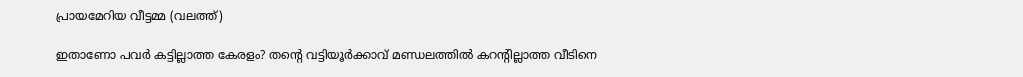പ്രായമേറിയ വീട്ടമ്മ (വലത്ത്)

ഇതാണോ പവര്‍ കട്ടില്ലാത്ത കേരളം? തന്റെ വട്ടിയൂര്‍ക്കാവ് മണ്ഡലത്തില്‍ കറന്‍റില്ലാത്ത വീടിനെ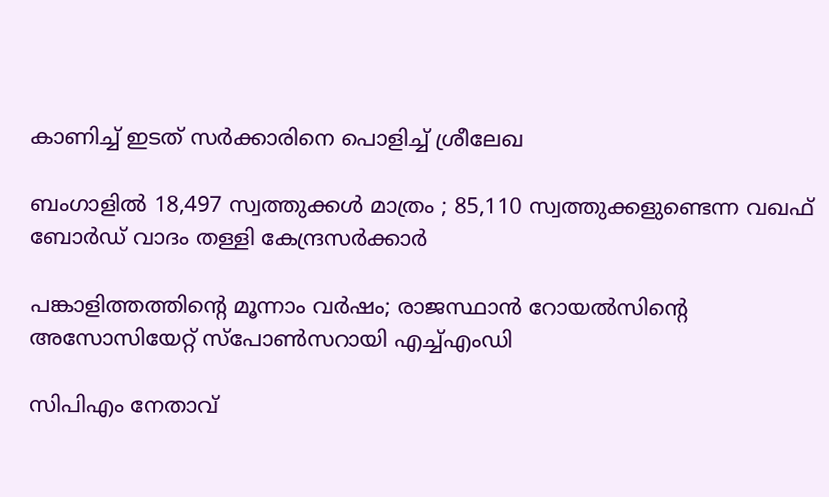കാണിച്ച് ഇടത് സര്‍ക്കാരിനെ പൊളിച്ച് ശ്രീലേഖ

ബംഗാളിൽ 18,497 സ്വത്തുക്കൾ മാത്രം ; 85,110 സ്വത്തുക്കളുണ്ടെന്ന വഖഫ് ബോർഡ് വാദം തള്ളി കേന്ദ്രസർക്കാർ

പങ്കാളിത്തത്തിന്റെ മൂന്നാം വര്‍ഷം; രാജസ്ഥാന്‍ റോയല്‍സിന്റെ അസോസിയേറ്റ് സ്പോണ്‍സറായി എച്ച്എംഡി

സിപിഎം നേതാവ്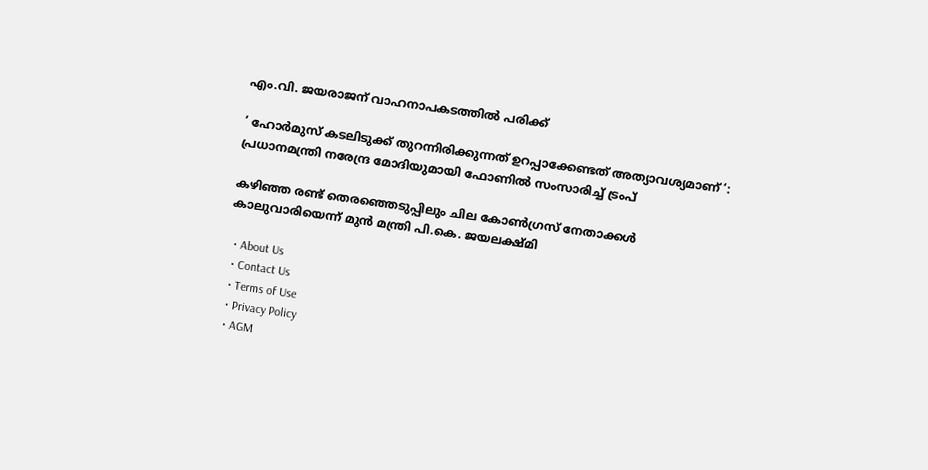എം.വി. ജയരാജന് വാഹനാപകടത്തില്‍ പരിക്ക്

‘ ഹോർമുസ് കടലിടുക്ക് തുറന്നിരിക്കുന്നത് ഉറപ്പാക്കേണ്ടത് അത്യാവശ്യമാണ് ‘: പ്രധാനമന്ത്രി നരേന്ദ്ര മോദിയുമായി ഫോണിൽ സംസാരിച്ച് ട്രംപ്

കഴിഞ്ഞ രണ്ട് തെരഞ്ഞെടുപ്പിലും ചില കോണ്‍ഗ്രസ് നേതാക്കള്‍ കാലുവാരിയെന്ന് മുന്‍ മന്ത്രി പി.കെ. ജയലക്ഷ്മി

  • About Us
  • Contact Us
  • Terms of Use
  • Privacy Policy
  • AGM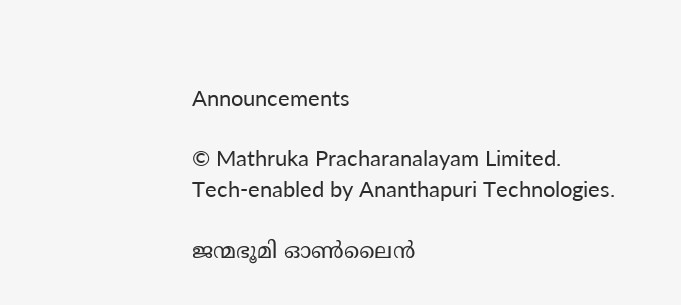Announcements

© Mathruka Pracharanalayam Limited.
Tech-enabled by Ananthapuri Technologies.

ജന്മഭൂമി ഓണ്‍ലൈന്‍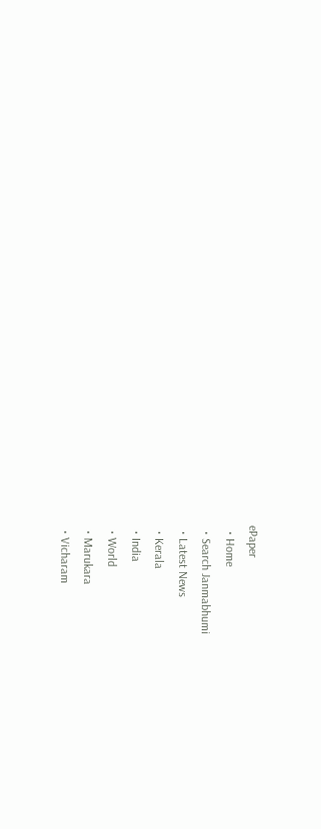ePaper
  • Home
  • Search Janmabhumi
  • Latest News
  • Kerala
  • India
  • World
  • Marukara
  • Vicharam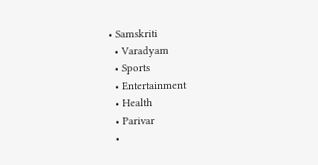• Samskriti
  • Varadyam
  • Sports
  • Entertainment
  • Health
  • Parivar
  •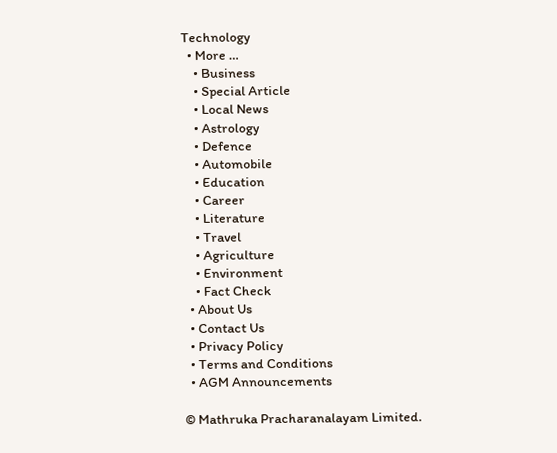Technology
  • More …
    • Business
    • Special Article
    • Local News
    • Astrology
    • Defence
    • Automobile
    • Education
    • Career
    • Literature
    • Travel
    • Agriculture
    • Environment
    • Fact Check
  • About Us
  • Contact Us
  • Privacy Policy
  • Terms and Conditions
  • AGM Announcements

© Mathruka Pracharanalayam Limited.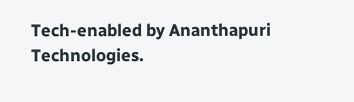Tech-enabled by Ananthapuri Technologies.